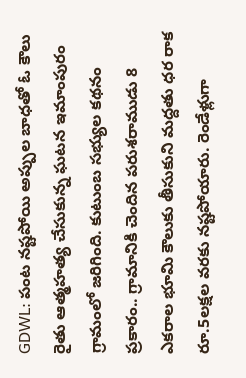GDWL: పంట నష్టపోయి అప్పుల బాధతో ఓ కౌలు రైతు ఆత్మహత్య చేసుకున్న ఘటన ఇమాంపురం గ్రామంలో జరిగింది. కుటుంబ సభ్యుల కథనం ప్రకారం.. గ్రామానికి చెందిన పరుశరాముడు 8 ఎకరాల భూమి కౌలుకు తీసుకుని మద్దతు ధర రాక రూ.5లక్షల వరకు నష్టపోయారు. రెండేళ్లుగా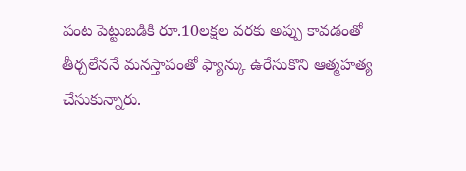పంట పెట్టుబడికి రూ.10లక్షల వరకు అప్పు కావడంతో తీర్చలేననే మనస్తాపంతో ఫ్యాన్కు ఉరేసుకొని ఆత్మహత్య చేసుకున్నారు.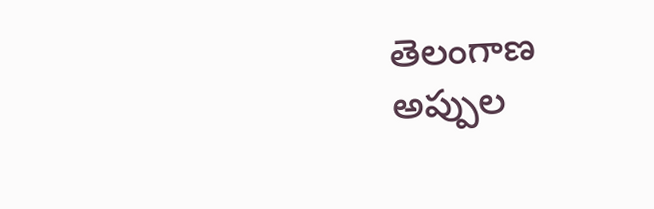తెలంగాణ
అప్పుల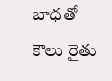బాధతో కౌలు రైతు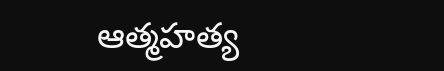ఆత్మహత్య